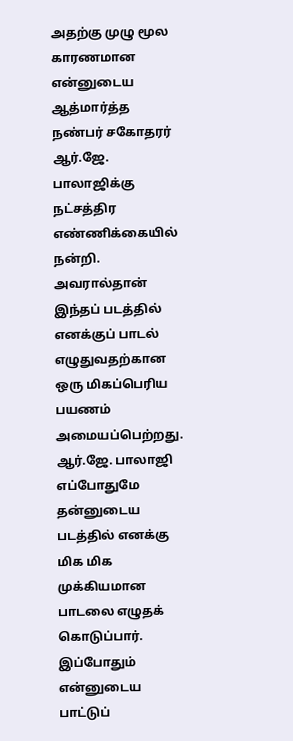அதற்கு முழு மூல காரணமான என்னுடைய ஆத்மார்த்த நண்பர் சகோதரர் ஆர்.ஜே. பாலாஜிக்கு நட்சத்திர எண்ணிக்கையில் நன்றி. அவரால்தான் இந்தப் படத்தில் எனக்குப் பாடல் எழுதுவதற்கான ஒரு மிகப்பெரிய பயணம் அமையப்பெற்றது.
ஆர்.ஜே. பாலாஜி எப்போதுமே தன்னுடைய படத்தில் எனக்கு மிக மிக முக்கியமான பாடலை எழுதக் கொடுப்பார். இப்போதும் என்னுடைய பாட்டுப்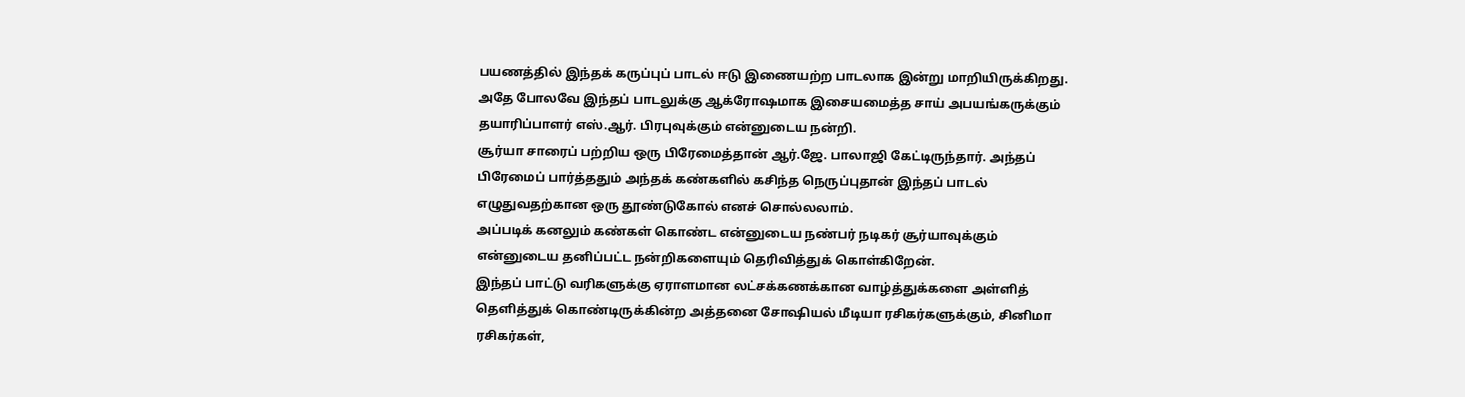பயணத்தில் இந்தக் கருப்புப் பாடல் ஈடு இணையற்ற பாடலாக இன்று மாறியிருக்கிறது.
அதே போலவே இந்தப் பாடலுக்கு ஆக்ரோஷமாக இசையமைத்த சாய் அபயங்கருக்கும் தயாரிப்பாளர் எஸ்.ஆர். பிரபுவுக்கும் என்னுடைய நன்றி.
சூர்யா சாரைப் பற்றிய ஒரு பிரேமைத்தான் ஆர்.ஜே. பாலாஜி கேட்டிருந்தார். அந்தப் பிரேமைப் பார்த்ததும் அந்தக் கண்களில் கசிந்த நெருப்புதான் இந்தப் பாடல் எழுதுவதற்கான ஒரு தூண்டுகோல் எனச் சொல்லலாம்.
அப்படிக் கனலும் கண்கள் கொண்ட என்னுடைய நண்பர் நடிகர் சூர்யாவுக்கும் என்னுடைய தனிப்பட்ட நன்றிகளையும் தெரிவித்துக் கொள்கிறேன்.
இந்தப் பாட்டு வரிகளுக்கு ஏராளமான லட்சக்கணக்கான வாழ்த்துக்களை அள்ளித் தெளித்துக் கொண்டிருக்கின்ற அத்தனை சோஷியல் மீடியா ரசிகர்களுக்கும், சினிமா ரசிகர்கள்,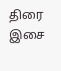திரை இசை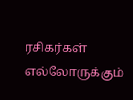ரசிகர்கள் எல்லோருக்கும்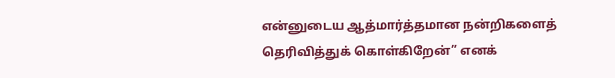என்னுடைய ஆத்மார்த்தமான நன்றிகளைத் தெரிவித்துக் கொள்கிறேன்” எனக்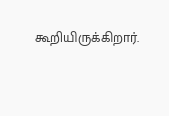கூறியிருக்கிறார்.